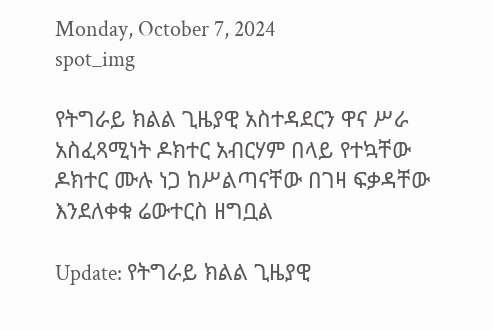Monday, October 7, 2024
spot_img

የትግራይ ክልል ጊዜያዊ አስተዳደርን ዋና ሥራ አስፈጻሚነት ዶክተር አብርሃም በላይ የተኳቸው ዶክተር ሙሉ ነጋ ከሥልጣናቸው በገዛ ፍቃዳቸው እንደለቀቁ ሬውተርስ ዘግቧል

Update: የትግራይ ክልል ጊዜያዊ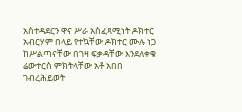አስተዳደርን ዋና ሥራ አስፈጻሚነት ዶክተር አብርሃም በላይ የተኳቸው ዶክተር ሙሉ ነጋ ከሥልጣናቸው በገዛ ፍቃዳቸው እንደለቀቁ ሬውተርስ ምክትላቸው አቶ አበበ ገብረሕይወት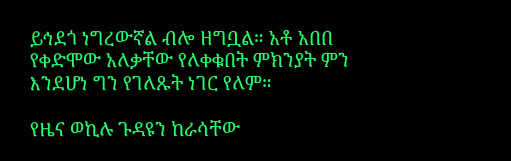ይኅደጎ ነግረውኛል ብሎ ዘግቧል። አቶ አበበ የቀድሞው አለቃቸው የለቀቁበት ምክንያት ምን እንደሆነ ግን የገለጹት ነገር የለም።

የዜና ወኪሉ ጉዳዩን ከራሳቸው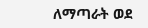ለማጣራት ወደ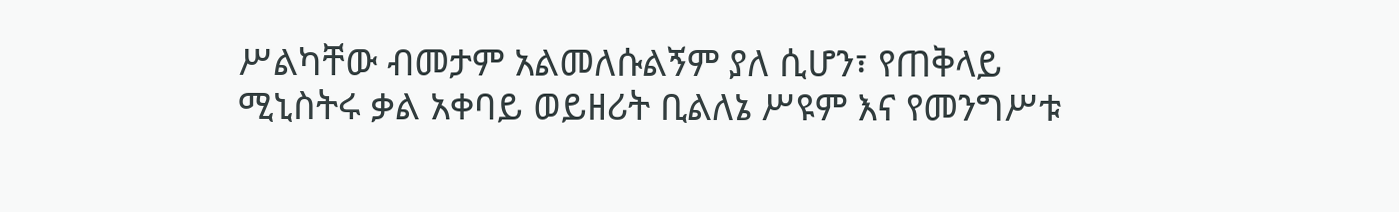ሥልካቸው ብመታም አልመለሱልኝም ያለ ሲሆን፣ የጠቅላይ ሚኒስትሩ ቃል አቀባይ ወይዘሪት ቢልለኔ ሥዩም እና የመንግሥቱ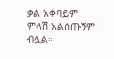ቃል አቀባይም ምላሽ አልሰጡኝም ብሏል።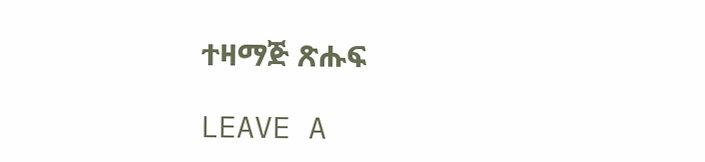ተዛማጅ ጽሑፍ

LEAVE A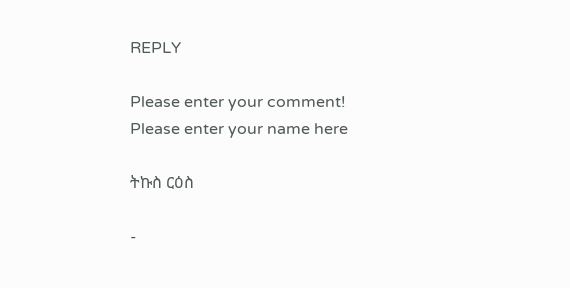REPLY

Please enter your comment!
Please enter your name here

ትኩስ ርዕስ

-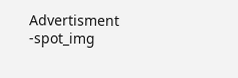Advertisment -spot_img